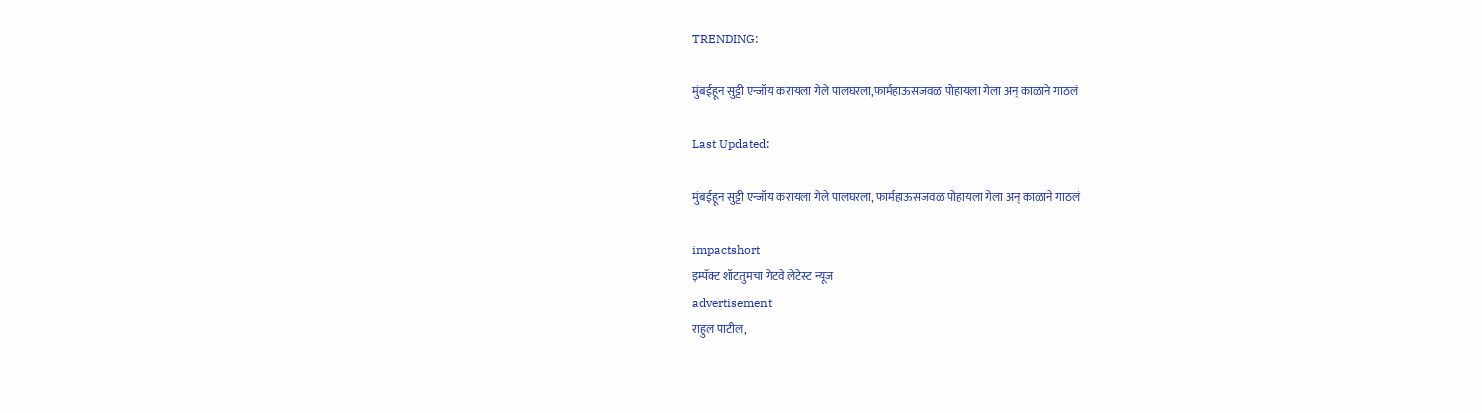TRENDING:

मुंबईहून सुट्टी एन्जॉय करायला गेले पालघरला,फार्महाऊसजवळ पोहायला गेला अन् काळाने गाठलं

Last Updated:

मुंबईहून सुट्टी एन्जॉय करायला गेले पालघरला, फार्महाऊसजवळ पोहायला गेला अन् काळाने गाठलं

impactshort
इम्पॅक्ट शॉटतुमचा गेटवे लेटेस्ट न्यूज
advertisement
राहुल पाटील,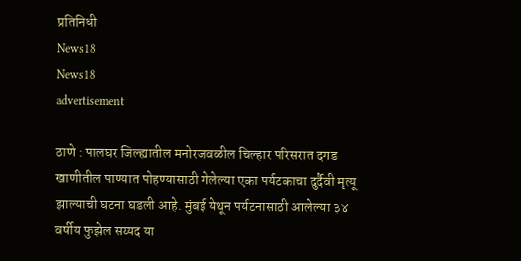प्रतिनिधी
News18
News18
advertisement

ठाणे : पालघर जिल्ह्यातील मनोरजवळील चिल्हार परिसरात दगड खाणीतील पाण्यात पोहण्यासाठी गेलेल्या एका पर्यटकाचा दुर्दैवी मृत्यू झाल्याची घटना घडली आहे. मुंबई येथून पर्यटनासाठी आलेल्या ३४ वर्षीय फुझेल सय्यद या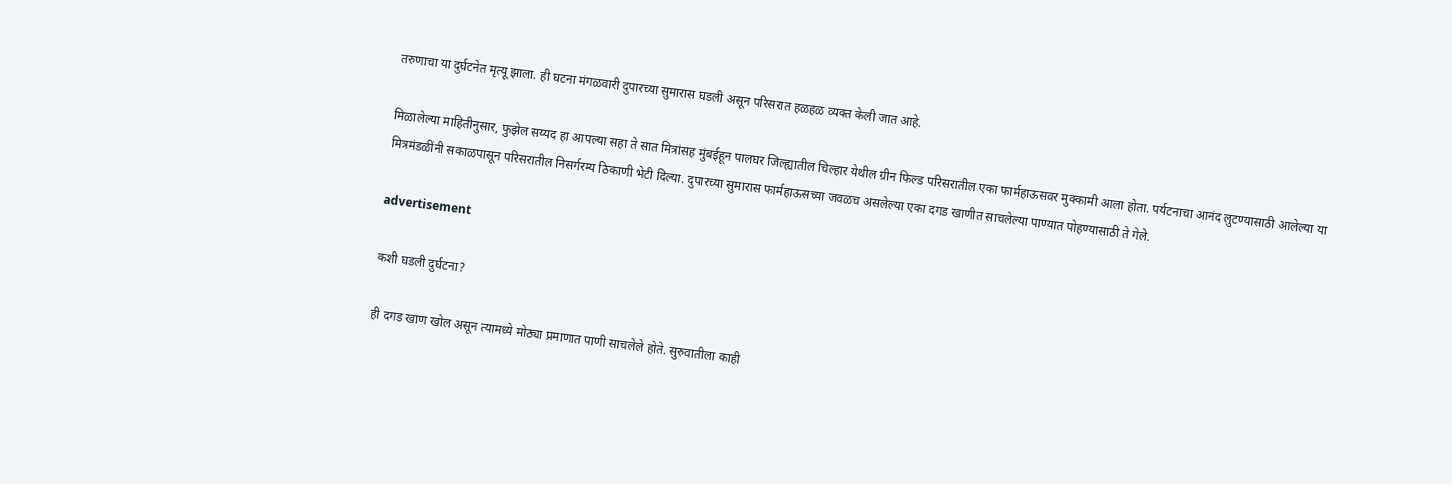तरुणाचा या दुर्घटनेत मृत्यू झाला. ही घटना मंगळवारी दुपारच्या सुमारास घडली असून परिसरात हळहळ व्यक्त केली जात आहे.

मिळालेल्या माहितीनुसार, फुझेल सय्यद हा आपल्या सहा ते सात मित्रांसह मुंबईहून पालघर जिल्ह्यातील चिल्हार येथील ग्रीन फिल्ड परिसरातील एका फार्महाऊसवर मुक्कामी आला होता. पर्यटनाचा आनंद लुटण्यासाठी आलेल्या या मित्रमंडळींनी सकाळपासून परिसरातील निसर्गरम्य ठिकाणी भेटी दिल्या. दुपारच्या सुमारास फार्महाऊसच्या जवळच असलेल्या एका दगड खाणीत साचलेल्या पाण्यात पोहण्यासाठी ते गेले.

advertisement

कशी घडली दुर्घटना?

ही दगड खाण खोल असून त्यामध्ये मोठ्या प्रमाणात पाणी साचलेले होते. सुरुवातीला काही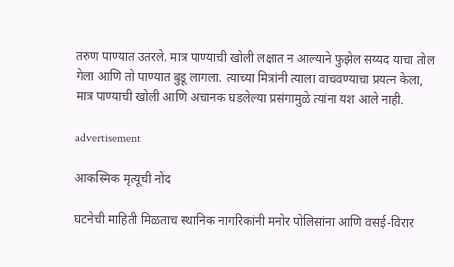तरुण पाण्यात उतरले. मात्र पाण्याची खोली लक्षात न आल्याने फुझेल सय्यद याचा तोल गेला आणि तो पाण्यात बुडू लागला. त्याच्या मित्रांनी त्याला वाचवण्याचा प्रयत्न केला, मात्र पाण्याची खोली आणि अचानक घडलेल्या प्रसंगामुळे त्यांना यश आले नाही.

advertisement

आकस्मिक मृत्यूची नोंद

घटनेची माहिती मिळताच स्थानिक नागरिकांनी मनोर पोलिसांना आणि वसई-विरार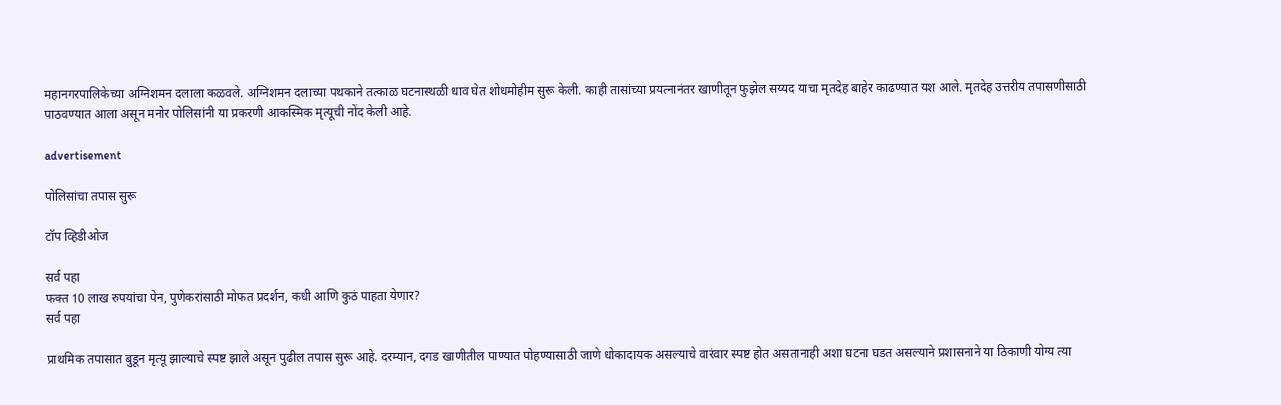महानगरपालिकेच्या अग्निशमन दलाला कळवले. अग्निशमन दलाच्या पथकाने तत्काळ घटनास्थळी धाव घेत शोधमोहीम सुरू केली. काही तासांच्या प्रयत्नानंतर खाणीतून फुझेल सय्यद याचा मृतदेह बाहेर काढण्यात यश आले. मृतदेह उत्तरीय तपासणीसाठी पाठवण्यात आला असून मनोर पोलिसांनी या प्रकरणी आकस्मिक मृत्यूची नोंद केली आहे.

advertisement

पोलिसांचा तपास सुरू

टॉप व्हिडीओज

सर्व पहा
फक्त 10 लाख रुपयांचा पेन, पुणेकरांसाठी मोफत प्रदर्शन, कधी आणि कुठं पाहता येणार?
सर्व पहा

प्राथमिक तपासात बुडून मृत्यू झाल्याचे स्पष्ट झाले असून पुढील तपास सुरू आहे. दरम्यान, दगड खाणीतील पाण्यात पोहण्यासाठी जाणे धोकादायक असल्याचे वारंवार स्पष्ट होत असतानाही अशा घटना घडत असल्याने प्रशासनाने या ठिकाणी योग्य त्या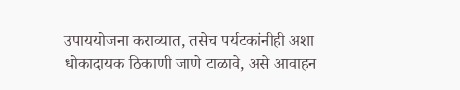उपाययोजना कराव्यात, तसेच पर्यटकांनीही अशा धोकादायक ठिकाणी जाणे टाळावे, असे आवाहन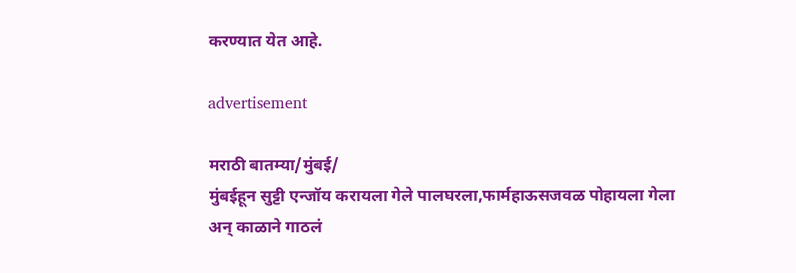करण्यात येत आहे.

advertisement

मराठी बातम्या/मुंबई/
मुंबईहून सुट्टी एन्जॉय करायला गेले पालघरला,फार्महाऊसजवळ पोहायला गेला अन् काळाने गाठलं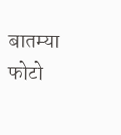बातम्या
फोटो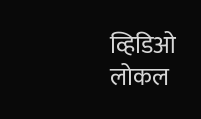व्हिडिओ
लोकल